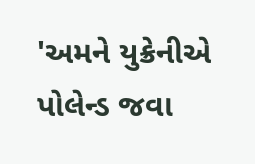'અમને યુક્રેનીએ પોલેન્ડ જવા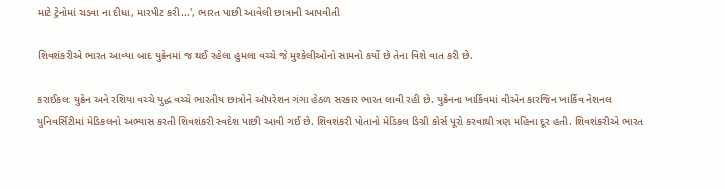માટે ટ્રેનોમાં ચડવા ના દીધા, મારપીટ કરી...', ભારત પાછી આવેલી છાત્રાની આપવીતી

શિવશંકરીએ ભારત આવ્યા બાદ યુક્રેનમાં જ થઈ રહેલા હુમલા વચ્ચે જે મુશ્કેલીઓનો સામનો કર્યો છે તેના વિશે વાત કરી છે.

કરાઈકલઃ યુક્રેન અને રશિયા વચ્ચે યુદ્ધ વચ્ચે ભારતીય છાત્રોને ઑપરેશન ગંગા હેઠળ સરકાર ભારત લાવી રહી છે. યુક્રેનના ખાર્કિવમાં વીએન કારજિન ખાર્કિવ નેશનલ યુનિવર્સિટીમાં મેડિકલનો અભ્યાસ કરતી શિવશંકરી સ્વદેશ પાછી આવી ગઈ છે. શિવશંકરી પોતાનો મેડિકલ ડિગ્રી કોર્સ પૂરો કરવાથી ત્રણ મહિના દૂર હતી. શિવશંકરીએ ભારત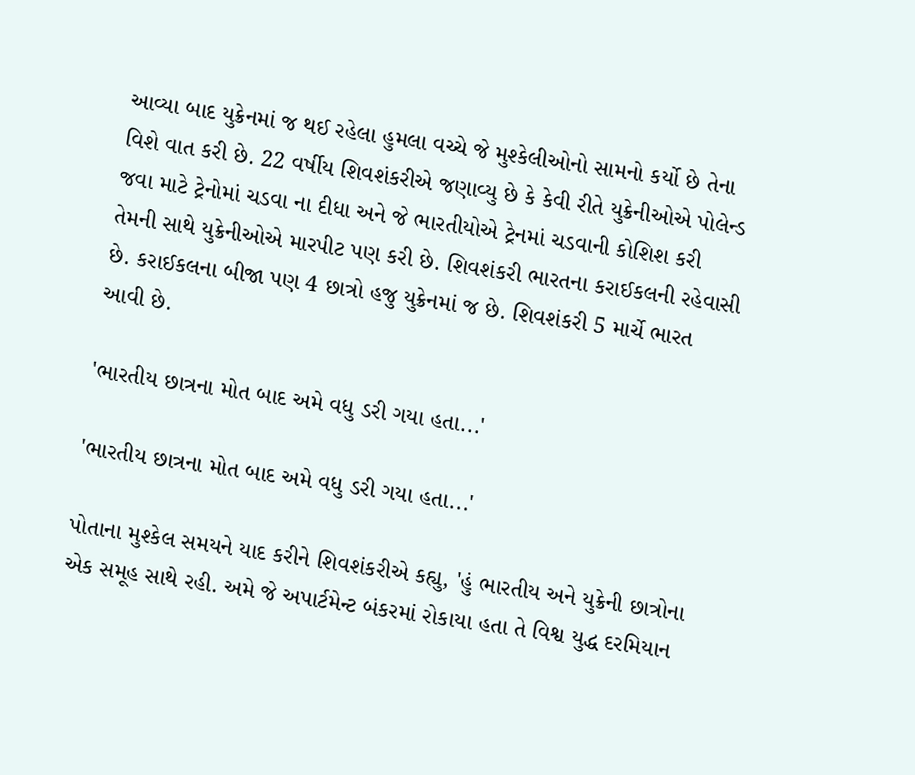આવ્યા બાદ યુક્રેનમાં જ થઈ રહેલા હુમલા વચ્ચે જે મુશ્કેલીઓનો સામનો કર્યો છે તેના વિશે વાત કરી છે. 22 વર્ષીય શિવશંકરીએ જણાવ્યુ છે કે કેવી રીતે યુક્રેનીઓએ પોલેન્ડ જવા માટે ટ્રેનોમાં ચડવા ના દીધા અને જે ભારતીયોએ ટ્રેનમાં ચડવાની કોશિશ કરી તેમની સાથે યુક્રેનીઓએ મારપીટ પણ કરી છે. શિવશંકરી ભારતના કરાઈકલની રહેવાસી છે. કરાઈકલના બીજા પણ 4 છાત્રો હજુ યુક્રેનમાં જ છે. શિવશંકરી 5 માર્ચે ભારત આવી છે.

'ભારતીય છાત્રના મોત બાદ અમે વધુ ડરી ગયા હતા...'

'ભારતીય છાત્રના મોત બાદ અમે વધુ ડરી ગયા હતા...'

પોતાના મુશ્કેલ સમયને યાદ કરીને શિવશંકરીએ કહ્યુ, 'હું ભારતીય અને યુક્રેની છાત્રોના એક સમૂહ સાથે રહી. અમે જે અપાર્ટમેન્ટ બંકરમાં રોકાયા હતા તે વિશ્વ યુદ્ધ દરમિયાન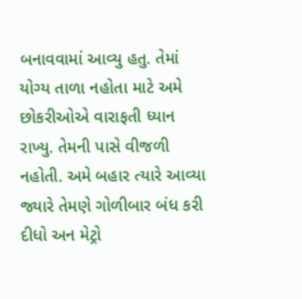બનાવવામાં આવ્યુ હતુ. તેમાં યોગ્ય તાળા નહોતા માટે અમે છોકરીઓએ વારાફતી ધ્યાન રાખ્યુ. તેમની પાસે વીજળી નહોતી. અમે બહાર ત્યારે આવ્યા જ્યારે તેમણે ગોળીબાર બંધ કરી દીધો અન મેટ્રો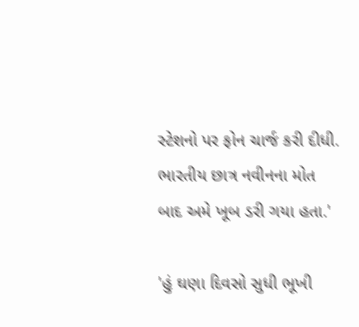સ્ટેશનો પર ફોન ચાર્જ કરી દીધી. ભારતીય છાત્ર નવીનના મોત બાદ અમે ખૂબ ડરી ગયા હતા.'

'હું ઘણા દિવસો સુધી ભૂખી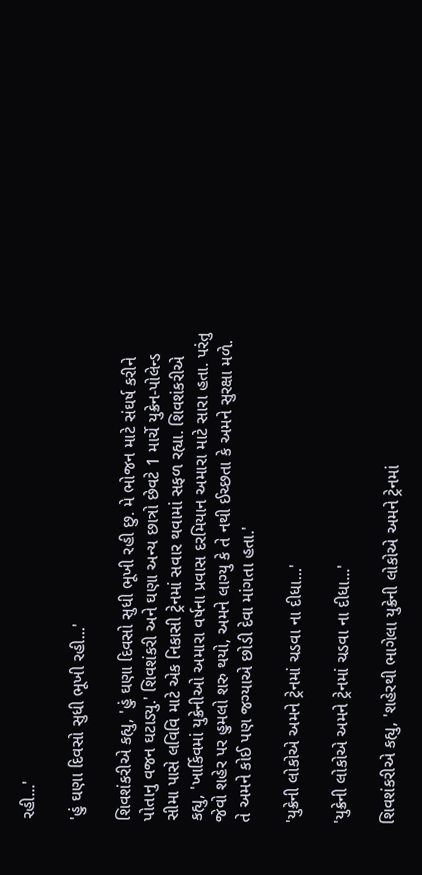રહી...'

'હું ઘણા દિવસો સુધી ભૂખી રહી...'

શિવશંકરીએ કહ્યુ, 'હું ઘણા દિવસો સુધી ભૂખી રહી છુ. મે ભોજન માટે સંઘર્ષ કરીને પોતાનુ વજન ઘટાડ્યુ.' શિવશંકરી અને ઘણા અન્ય છાત્રો છેવટે 1 માર્ચે યુક્રેન-પોલેન્ડ સીમા પાસે લવિવિ માટે એક નિકાસી ટ્રેનમાં સવાર થવામાં સફળ રહ્યા. શિવશંકરીએ કહ્યુ, 'ખાર્કિવમાં યુક્રેનીઓ અમારા વર્ષના પ્રવાસ દરમિયાન અમારા માટે સારા હતા. પરંતુ જેવો શહેર પર હુમલો શરુ થયો, અમને લાગ્યુ કે તે નથી ઈચ્છતા કે અમને સુરક્ષા મળે. તે અમને કોઈ પણ જગ્યાએ છોડી દેવા માંગતા હતા.'

'યુક્રેની લોકોએ અમને ટ્રેનમાં ચડવા ના દીધા...'

'યુક્રેની લોકોએ અમને ટ્રેનમાં ચડવા ના દીધા...'

શિવશંકરીએ કહ્યુ, 'શહેરથી ભાગેલા યુક્રેની લોકોએ અમને ટ્રેનમાં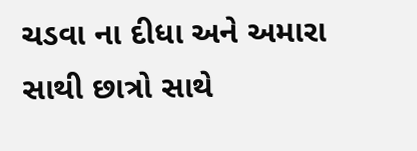ચડવા ના દીધા અને અમારા સાથી છાત્રો સાથે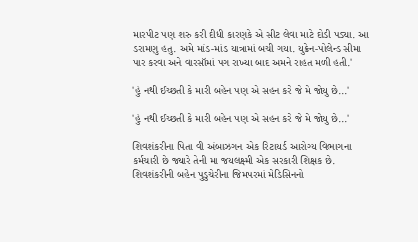મારપીટ પણ શરુ કરી દીધી કારણકે એ સીટ લેવા માટે દોડી પડ્યા. આ ડરામણુ હતુ. અમે માંડ-માંડ યાત્રામાં બચી ગયા. યુક્રેન-પોલેન્ડ સીમા પાર કરવા અને વારસૉમાં પગ રાખ્યા બાદ અમને રાહત મળી હતી.'

'હું નથી ઈચ્છતી કે મારી બહેન પણ એ સહન કરે જે મે જોયુ છે...'

'હું નથી ઈચ્છતી કે મારી બહેન પણ એ સહન કરે જે મે જોયુ છે...'

શિવશંકરીના પિતા વી અંબાઝગન એક રિટાયર્ડ આરોગ્ય વિભાગના કર્મચારી છે જ્યારે તેની મા જયલક્ષ્મી એક સરકારી શિક્ષક છે. શિવશંકરીની બહેન પુડુચેરીના જિમપરમાં મેડિસિનનો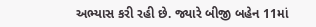અભ્યાસ કરી રહી છે. જ્યારે બીજી બહેન 11માં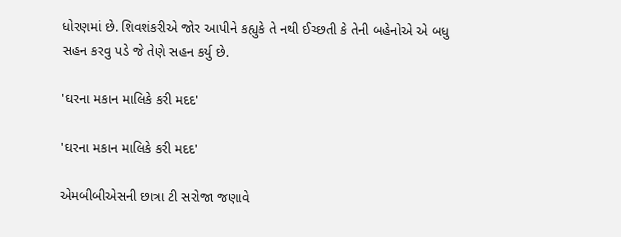ધોરણમાં છે. શિવશંકરીએ જોર આપીને કહ્યુકે તે નથી ઈચ્છતી કે તેની બહેનોએ એ બધુ સહન કરવુ પડે જે તેણે સહન કર્યુ છે.

'ઘરના મકાન માલિકે કરી મદદ'

'ઘરના મકાન માલિકે કરી મદદ'

એમબીબીએસની છાત્રા ટી સરોજા જણાવે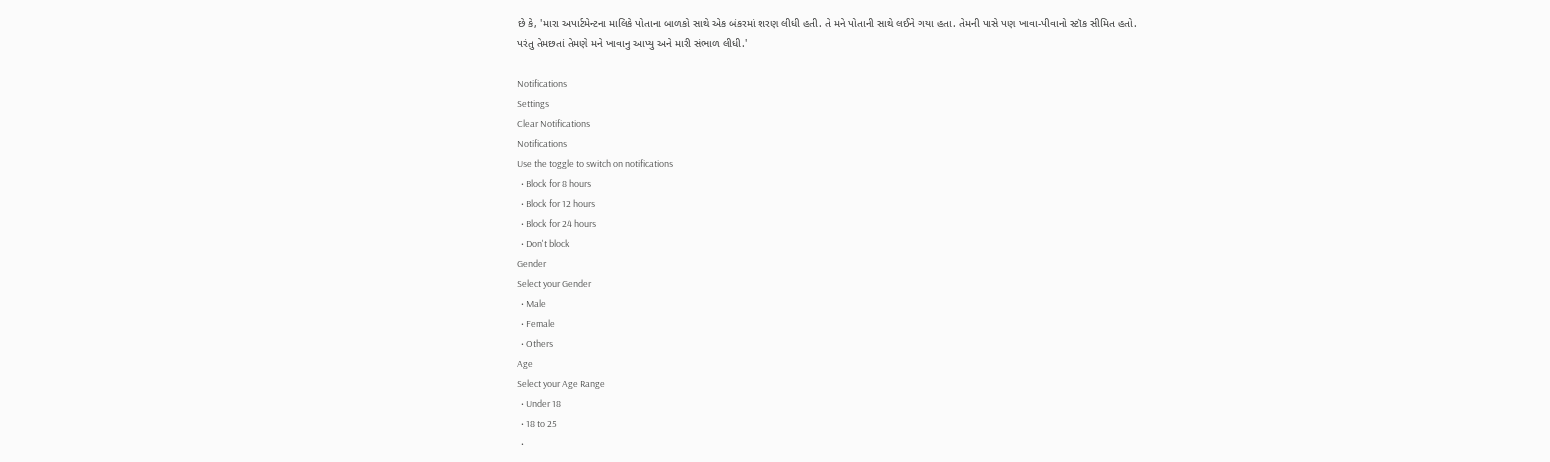છે કે, 'મારા અપાર્ટમેન્ટના માલિકે પોતાના બાળકો સાથે એક બંકરમાં શરણ લીધી હતી. તે મને પોતાની સાથે લઈને ગયા હતા. તેમની પાસે પણ ખાવા-પીવાનો સ્ટૉક સીમિત હતો. પરંતુ તેમછતાં તેમણે મને ખાવાનુ આપ્યુ અને મારી સંભાળ લીધી.'

Notifications
Settings
Clear Notifications
Notifications
Use the toggle to switch on notifications
  • Block for 8 hours
  • Block for 12 hours
  • Block for 24 hours
  • Don't block
Gender
Select your Gender
  • Male
  • Female
  • Others
Age
Select your Age Range
  • Under 18
  • 18 to 25
  •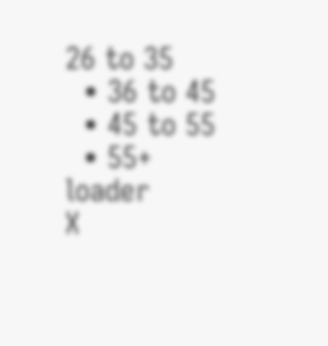26 to 35
  • 36 to 45
  • 45 to 55
  • 55+
loader
X